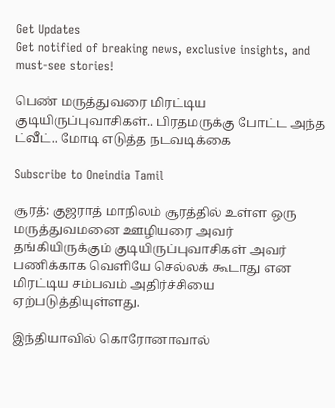Get Updates
Get notified of breaking news, exclusive insights, and must-see stories!

பெண் மருத்துவரை மிரட்டிய குடியிருப்புவாசிகள்.. பிரதமருக்கு போட்ட அந்த ட்வீட்.. மோடி எடுத்த நடவடிக்கை

Subscribe to Oneindia Tamil

சூரத்: குஜராத் மாநிலம் சூரத்தில் உள்ள ஒரு மருத்துவமனை ஊழியரை அவர் தங்கியிருக்கும் குடியிருப்புவாசிகள் அவர் பணிக்காக வெளியே செல்லக் கூடாது என மிரட்டிய சம்பவம் அதிர்ச்சியை ஏற்படுத்தியுள்ளது.

இந்தியாவில் கொரோனாவால்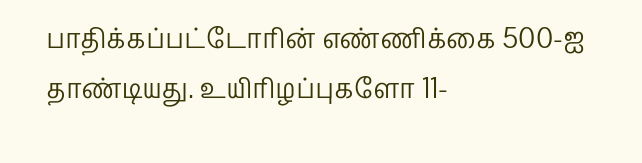பாதிக்கப்பட்டோரின் எண்ணிக்கை 500-ஐ தாண்டியது. உயிரிழப்புகளோ 11-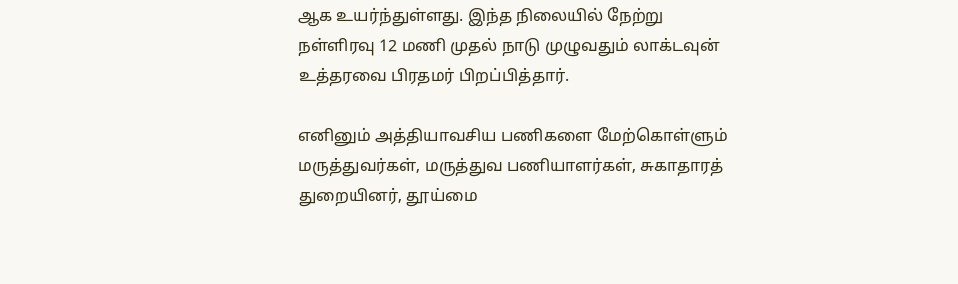ஆக உயர்ந்துள்ளது. இந்த நிலையில் நேற்று நள்ளிரவு 12 மணி முதல் நாடு முழுவதும் லாக்டவுன் உத்தரவை பிரதமர் பிறப்பித்தார்.

எனினும் அத்தியாவசிய பணிகளை மேற்கொள்ளும் மருத்துவர்கள், மருத்துவ பணியாளர்கள், சுகாதாரத் துறையினர், தூய்மை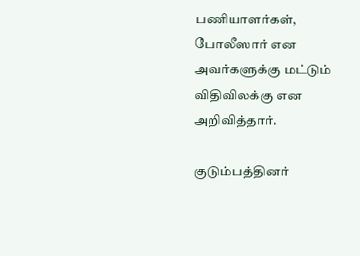பணியாளர்கள், போலீஸார் என அவர்களுக்கு மட்டும் விதிவிலக்கு என அறிவித்தார்.

குடும்பத்தினர்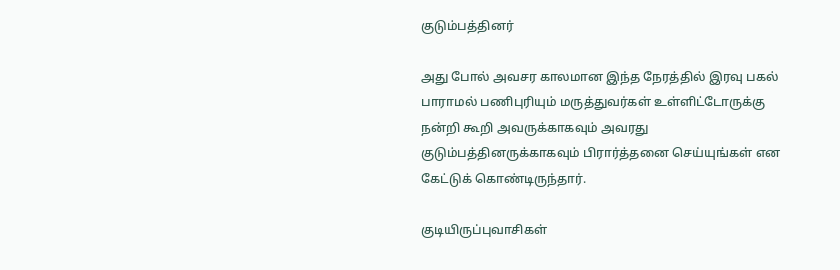குடும்பத்தினர்

அது போல் அவசர காலமான இந்த நேரத்தில் இரவு பகல் பாராமல் பணிபுரியும் மருத்துவர்கள் உள்ளிட்டோருக்கு நன்றி கூறி அவருக்காகவும் அவரது குடும்பத்தினருக்காகவும் பிரார்த்தனை செய்யுங்கள் என கேட்டுக் கொண்டிருந்தார்.

குடியிருப்புவாசிகள்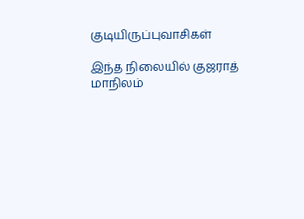குடியிருப்புவாசிகள்

இந்த நிலையில் குஜராத் மாநிலம்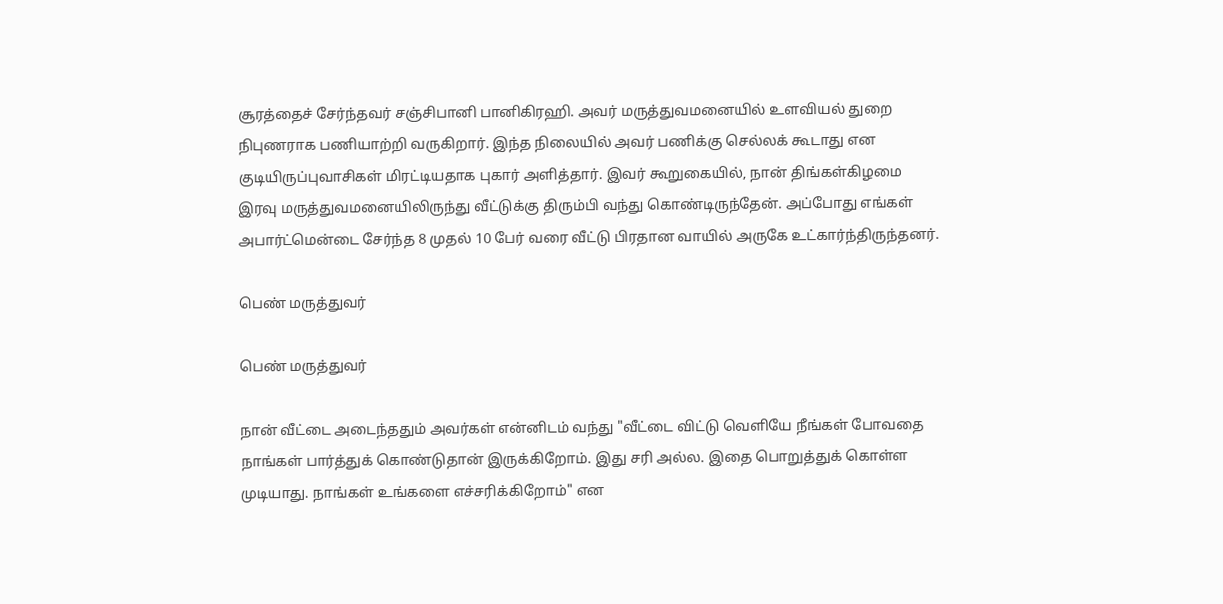சூரத்தைச் சேர்ந்தவர் சஞ்சிபானி பானிகிரஹி. அவர் மருத்துவமனையில் உளவியல் துறை நிபுணராக பணியாற்றி வருகிறார். இந்த நிலையில் அவர் பணிக்கு செல்லக் கூடாது என குடியிருப்புவாசிகள் மிரட்டியதாக புகார் அளித்தார். இவர் கூறுகையில், நான் திங்கள்கிழமை இரவு மருத்துவமனையிலிருந்து வீட்டுக்கு திரும்பி வந்து கொண்டிருந்தேன். அப்போது எங்கள் அபார்ட்மென்டை சேர்ந்த 8 முதல் 10 பேர் வரை வீட்டு பிரதான வாயில் அருகே உட்கார்ந்திருந்தனர்.

பெண் மருத்துவர்

பெண் மருத்துவர்

நான் வீட்டை அடைந்ததும் அவர்கள் என்னிடம் வந்து "வீட்டை விட்டு வெளியே நீங்கள் போவதை நாங்கள் பார்த்துக் கொண்டுதான் இருக்கிறோம். இது சரி அல்ல. இதை பொறுத்துக் கொள்ள முடியாது. நாங்கள் உங்களை எச்சரிக்கிறோம்" என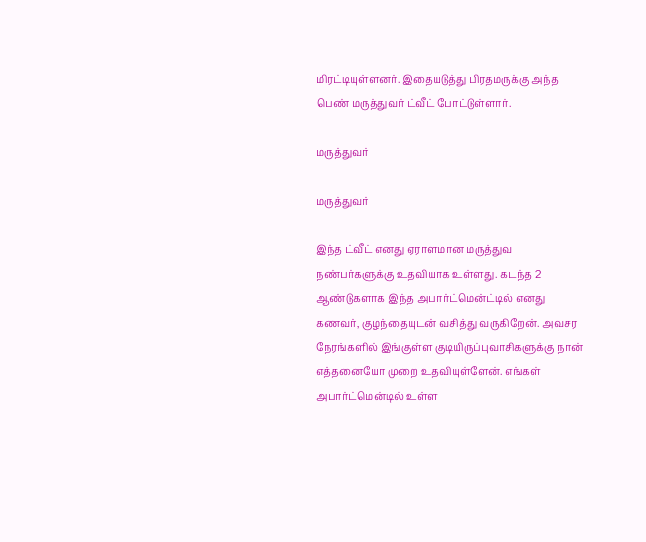மிரட்டியுள்ளனர். இதையடுத்து பிரதமருக்கு அந்த பெண் மருத்துவர் ட்வீட் போட்டுள்ளார்.

மருத்துவர்

மருத்துவர்

இந்த ட்வீட் எனது ஏராளமான மருத்துவ நண்பர்களுக்கு உதவியாக உள்ளது. கடந்த 2 ஆண்டுகளாக இந்த அபார்ட்மென்ட்டில் எனது கணவர், குழந்தையுடன் வசித்து வருகிறேன். அவசர நேரங்களில் இங்குள்ள குடியிருப்புவாசிகளுக்கு நான் எத்தனையோ முறை உதவியுள்ளேன். எங்கள் அபார்ட்மென்டில் உள்ள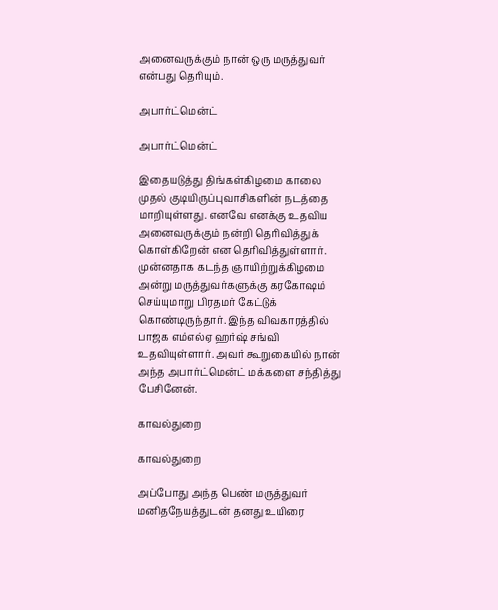அனைவருக்கும் நான் ஒரு மருத்துவர் என்பது தெரியும்.

அபார்ட்மென்ட்

அபார்ட்மென்ட்

இதையடுத்து திங்கள்கிழமை காலை முதல் குடியிருப்புவாசிகளின் நடத்தை மாறியுள்ளது. எனவே எனக்கு உதவிய அனைவருக்கும் நன்றி தெரிவித்துக் கொள்கிறேன் என தெரிவித்துள்ளார். முன்னதாக கடந்த ஞாயிற்றுக்கிழமை அன்று மருத்துவர்களுக்கு கரகோஷம் செய்யுமாறு பிரதமர் கேட்டுக் கொண்டிருந்தார். இந்த விவகாரத்தில் பாஜக எம்எல்ஏ ஹர்ஷ் சங்வி உதவியுள்ளார். அவர் கூறுகையில் நான் அந்த அபார்ட்மென்ட் மக்களை சந்தித்து பேசினேன்.

காவல்துறை

காவல்துறை

அப்போது அந்த பெண் மருத்துவர் மனிதநேயத்துடன் தனது உயிரை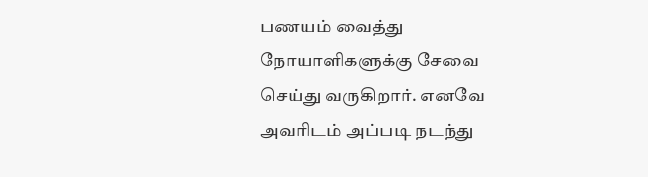பணயம் வைத்து நோயாளிகளுக்கு சேவை செய்து வருகிறார். எனவே அவரிடம் அப்படி நடந்து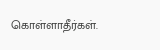கொள்ளாதீர்கள்.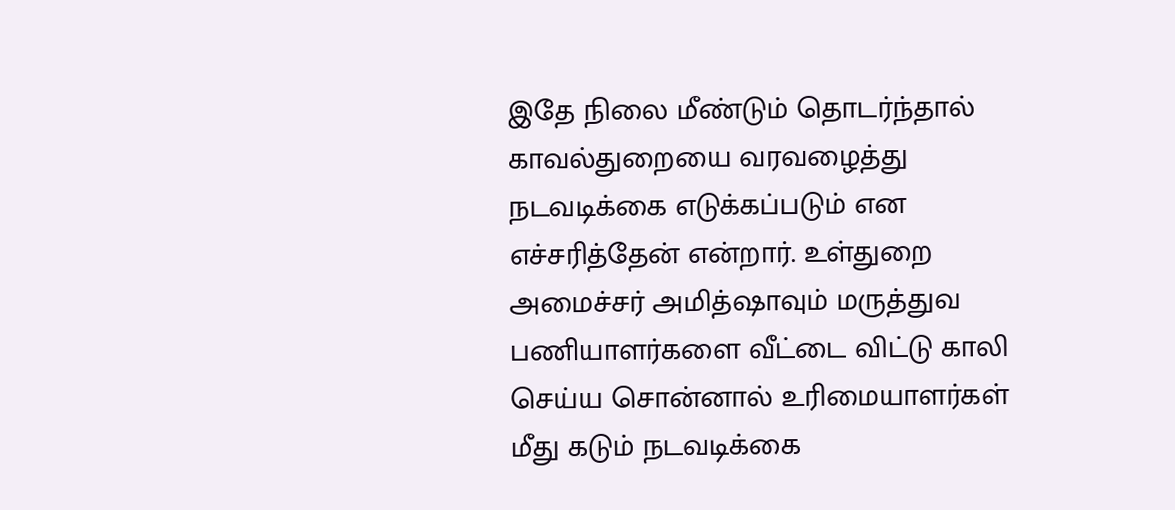இதே நிலை மீண்டும் தொடர்ந்தால் காவல்துறையை வரவழைத்து நடவடிக்கை எடுக்கப்படும் என எச்சரித்தேன் என்றார். உள்துறை அமைச்சர் அமித்ஷாவும் மருத்துவ பணியாளர்களை வீட்டை விட்டு காலி செய்ய சொன்னால் உரிமையாளர்கள் மீது கடும் நடவடிக்கை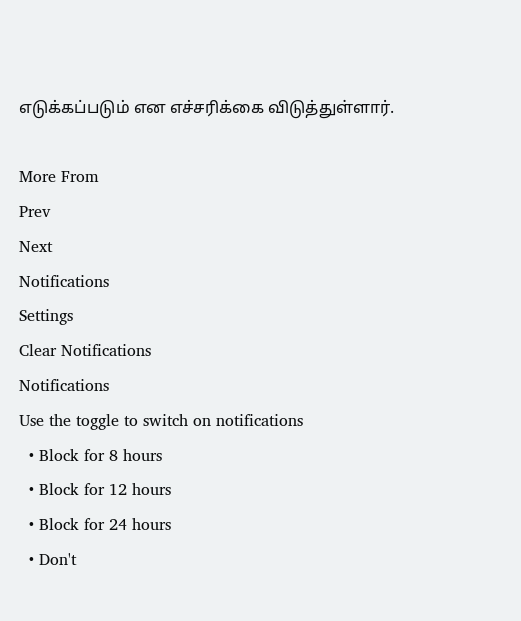எடுக்கப்படும் என எச்சரிக்கை விடுத்துள்ளார்.

More From
Prev
Next
Notifications
Settings
Clear Notifications
Notifications
Use the toggle to switch on notifications
  • Block for 8 hours
  • Block for 12 hours
  • Block for 24 hours
  • Don't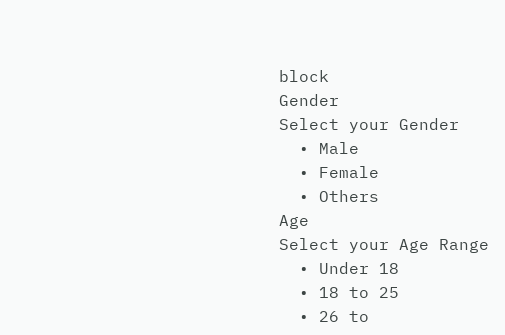block
Gender
Select your Gender
  • Male
  • Female
  • Others
Age
Select your Age Range
  • Under 18
  • 18 to 25
  • 26 to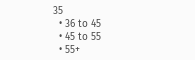35
  • 36 to 45
  • 45 to 55
  • 55+